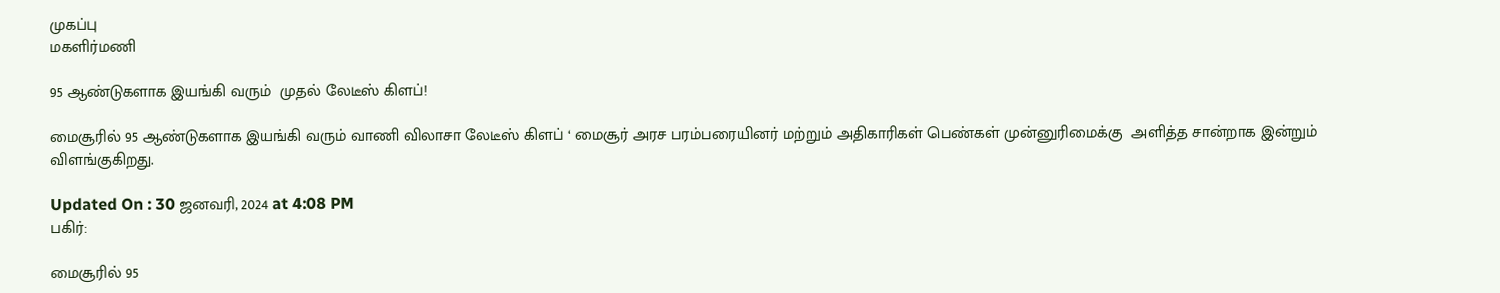முகப்பு
மகளிர்மணி

95 ஆண்டுகளாக இயங்கி வரும்  முதல் லேடீஸ் கிளப்!

மைசூரில் 95 ஆண்டுகளாக இயங்கி வரும் வாணி விலாசா லேடீஸ் கிளப் ‘ மைசூர் அரச பரம்பரையினர் மற்றும் அதிகாரிகள் பெண்கள் முன்னுரிமைக்கு  அளித்த சான்றாக இன்றும் விளங்குகிறது.

Updated On : 30 ஜனவரி, 2024 at 4:08 PM
பகிர்:

மைசூரில் 95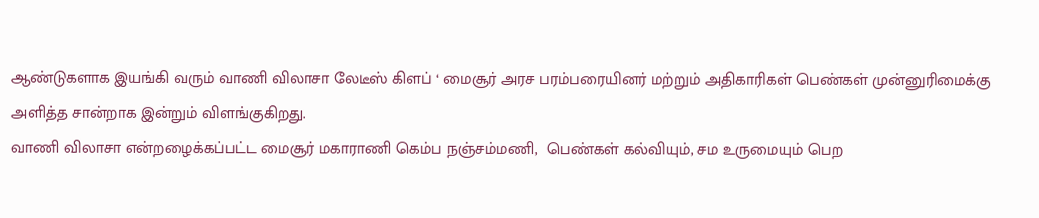ஆண்டுகளாக இயங்கி வரும் வாணி விலாசா லேடீஸ் கிளப் ‘ மைசூர் அரச பரம்பரையினர் மற்றும் அதிகாரிகள் பெண்கள் முன்னுரிமைக்கு  அளித்த சான்றாக இன்றும் விளங்குகிறது.
வாணி விலாசா என்றழைக்கப்பட்ட மைசூர் மகாராணி கெம்ப நஞ்சம்மணி,  பெண்கள் கல்வியும், சம உருமையும் பெற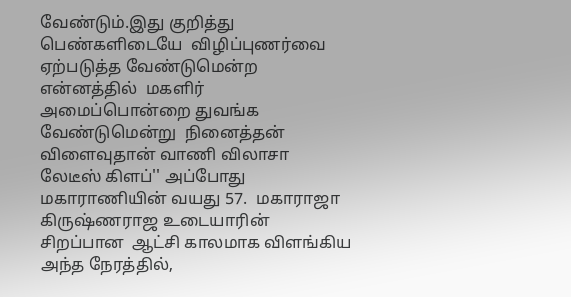வேண்டும்.இது குறித்து பெண்களிடையே  விழிப்புணர்வை  ஏற்படுத்த வேண்டுமென்ற என்னத்தில்  மகளிர் அமைப்பொன்றை துவங்க வேண்டுமென்று  நினைத்தன் விளைவுதான் வாணி விலாசா  லேடீஸ் கிளப்'' அப்போது மகாராணியின் வயது 57.  மகாராஜா  கிருஷ்ணராஜ உடையாரின்  சிறப்பான  ஆட்சி காலமாக விளங்கிய  அந்த நேரத்தில்,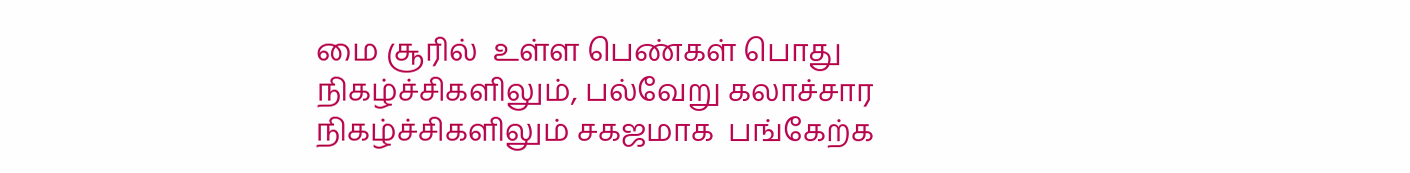மை சூரில்  உள்ள பெண்கள் பொது நிகழ்ச்சிகளிலும், பல்வேறு கலாச்சார நிகழ்ச்சிகளிலும் சகஜமாக  பங்கேற்க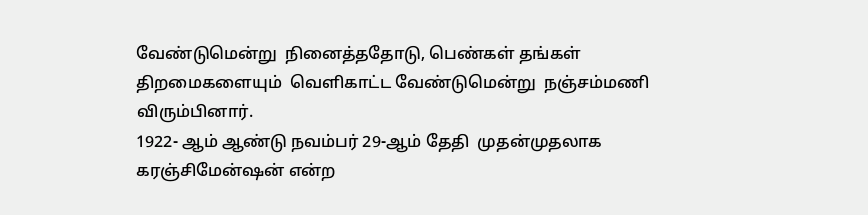வேண்டுமென்று  நினைத்ததோடு, பெண்கள் தங்கள் திறமைகளையும்  வெளிகாட்ட வேண்டுமென்று  நஞ்சம்மணி  விரும்பினார்.
1922- ஆம் ஆண்டு நவம்பர் 29-ஆம் தேதி  முதன்முதலாக கரஞ்சிமேன்ஷன் என்ற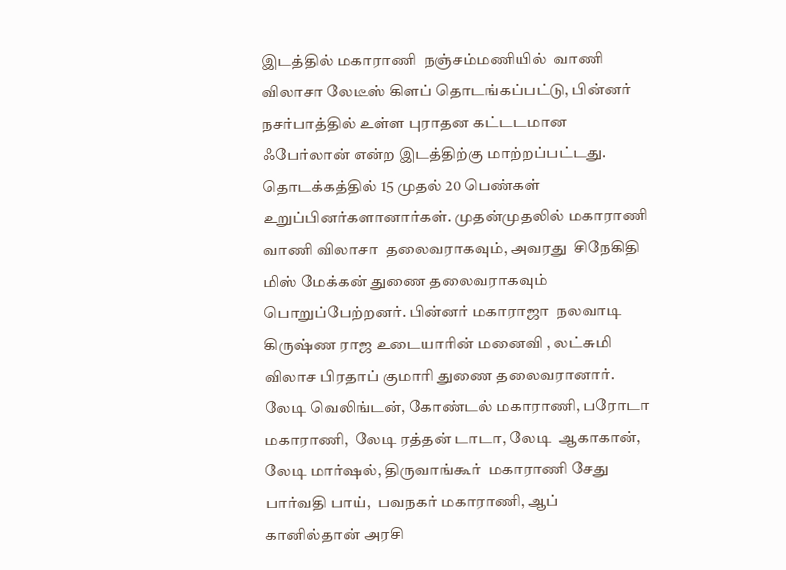இடத்தில் மகாராணி  நஞ்சம்மணியில்  வாணி விலாசா லேடீஸ் கிளப் தொடங்கப்பட்டு, பின்னர் நசர்பாத்தில் உள்ள புராதன கட்டடமான  ஃபேர்லான் என்ற இடத்திற்கு மாற்றப்பட்டது.  தொடக்கத்தில் 15 முதல் 20 பெண்கள்  உறுப்பினர்களானார்கள். முதன்முதலில் மகாராணி  வாணி விலாசா  தலைவராகவும், அவரது  சிநேகிதி  மிஸ் மேக்கன் துணை தலைவராகவும் பொறுப்பேற்றனர். பின்னர் மகாராஜா  நலவாடி கிருஷ்ண ராஜ உடையாரின் மனைவி , லட்சுமி விலாச பிரதாப் குமாரி துணை தலைவரானார். லேடி வெலிங்டன், கோண்டல் மகாராணி, பரோடா மகாராணி,  லேடி ரத்தன் டாடா, லேடி  ஆகாகான்,  லேடி மார்ஷல், திருவாங்கூர்  மகாராணி சேது  பார்வதி பாய்,  பவநகர் மகாராணி, ஆப் கானில்தான் அரசி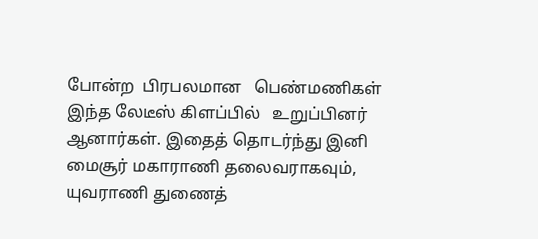போன்ற  பிரபலமான   பெண்மணிகள் இந்த லேடீஸ் கிளப்பில்   உறுப்பினர் ஆனார்கள். இதைத் தொடர்ந்து இனி மைசூர் மகாராணி தலைவராகவும், யுவராணி துணைத்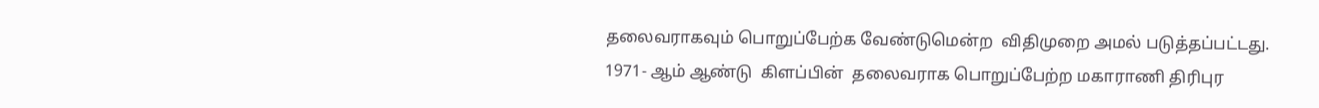தலைவராகவும் பொறுப்பேற்க வேண்டுமென்ற  விதிமுறை அமல் படுத்தப்பட்டது.
1971- ஆம் ஆண்டு  கிளப்பின்  தலைவராக பொறுப்பேற்ற மகாராணி திரிபுர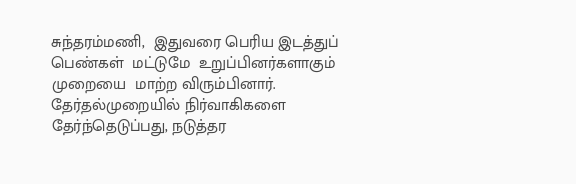சுந்தரம்மணி,  இதுவரை பெரிய இடத்துப் பெண்கள்  மட்டுமே  உறுப்பினர்களாகும் முறையை  மாற்ற விரும்பினார். தேர்தல்முறையில் நிர்வாகிகளை  தேர்ந்தெடுப்பது, நடுத்தர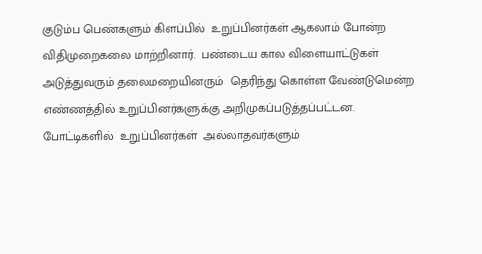குடும்ப பெண்களும் கிளப்பில்  உறுப்பினர்கள் ஆகலாம் போன்ற விதிமுறைகலை மாற்றினார்.  பண்டைய கால விளையாட்டுகள்  அடுத்துவரும் தலைமறையினரும்  தெரிந்து கொள்ள வேண்டுமென்ற எண்ணத்தில் உறுப்பினர்களுக்கு அறிமுகப்படுத்தப்பட்டன.   போட்டிகளில்  உறுப்பினர்கள்  அல்லாதவர்களும்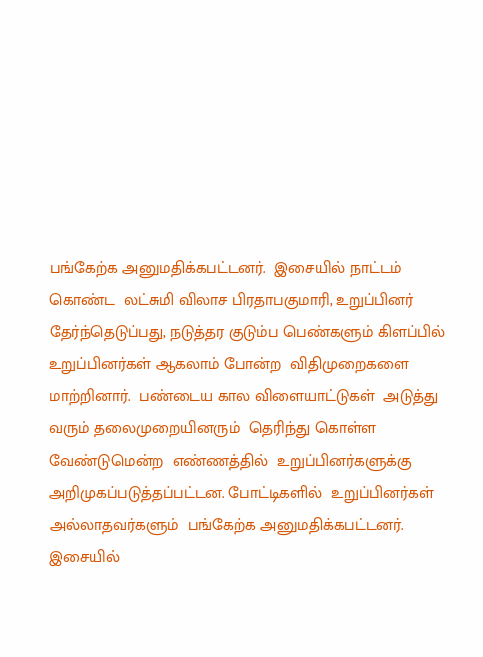பங்கேற்க அனுமதிக்கபட்டனர்.  இசையில் நாட்டம் கொண்ட  லட்சுமி விலாச பிரதாபகுமாரி, உறுப்பினர் தேர்ந்தெடுப்பது, நடுத்தர குடும்ப பெண்களும் கிளப்பில் உறுப்பினர்கள் ஆகலாம் போன்ற  விதிமுறைகளை மாற்றினார்.  பண்டைய கால விளையாட்டுகள்  அடுத்து வரும் தலைமுறையினரும்  தெரிந்து கொள்ள வேண்டுமென்ற  எண்ணத்தில்  உறுப்பினர்களுக்கு அறிமுகப்படுத்தப்பட்டன. போட்டிகளில்  உறுப்பினர்கள்  அல்லாதவர்களும்  பங்கேற்க அனுமதிக்கபட்டனர்.  இசையில்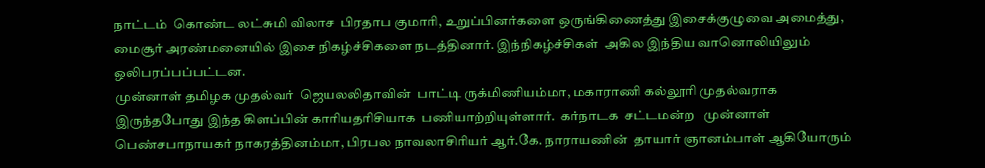நாட்டம்  கொண்ட லட்சுமி விலாச  பிரதாப குமாரி, உறுப்பினர்களை ஒருங்கிணைத்து இசைக்குழுவை அமைத்து, மைசூர் அரண்மனையில் இசை நிகழ்ச்சிகளை நடத்தினார். இந்நிகழ்ச்சிகள்  அகில இந்திய வானொலியிலும்  ஒலிபரப்பப்பட்டன.
முன்னாள் தமிழக முதல்வர்  ஜெயலலிதாவின்  பாட்டி ருக்மிணியம்மா, மகாராணி கல்லூரி முதல்வராக  இருந்தபோது இந்த கிளப்பின் காரியதரிசியாக  பணியாற்றியுள்ளார்.  கர்நாடக  சட்டமன்ற   முன்னாள் பெண்சபாநாயகர் நாகரத்தினம்மா, பிரபல நாவலாசிரியர் ஆர்.கே. நாராயணின்  தாயார் ஞானம்பாள் ஆகியோரும்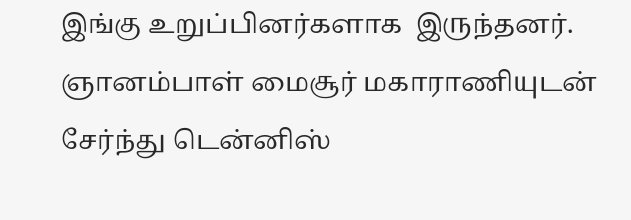இங்கு உறுப்பினர்களாக  இருந்தனர். ஞானம்பாள் மைசூர் மகாராணியுடன் சேர்ந்து டென்னிஸ்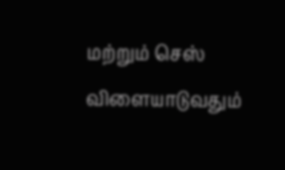மற்றும் செஸ் விளையாடுவதும்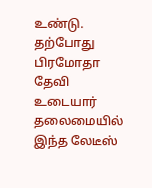உண்டு.
தற்போது  பிரமோதா தேவி உடையார் தலைமையில்  இந்த லேடீஸ்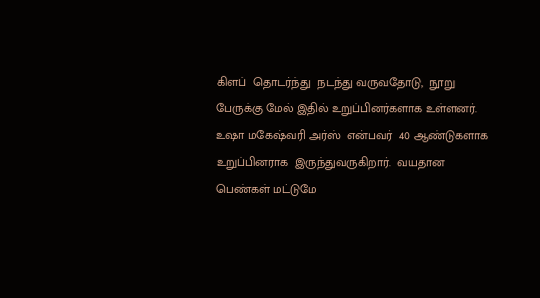கிளப்  தொடர்ந்து  நடந்து வருவதோடு,  நூறு பேருக்கு மேல் இதில் உறுப்பினர்களாக உள்ளனர்.  உஷா மகேஷ்வரி அர்ஸ்  என்பவர்  40 ஆண்டுகளாக  உறுப்பினராக  இருந்துவருகிறார்.  வயதான  பெண்கள் மட்டுமே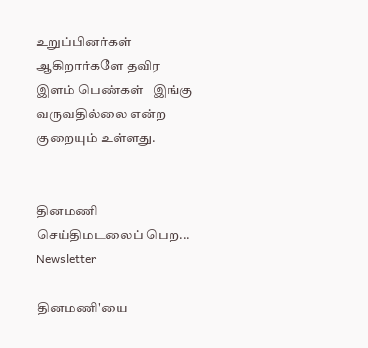உறுப்பினர்கள்  ஆகிறார்களே தவிர இளம் பெண்கள்   இங்கு வருவதில்லை என்ற குறையும் உள்ளது.


தினமணி செய்திமடலைப் பெற... Newsletter

தினமணி'யை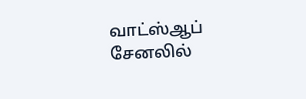வாட்ஸ்ஆப் சேனலில்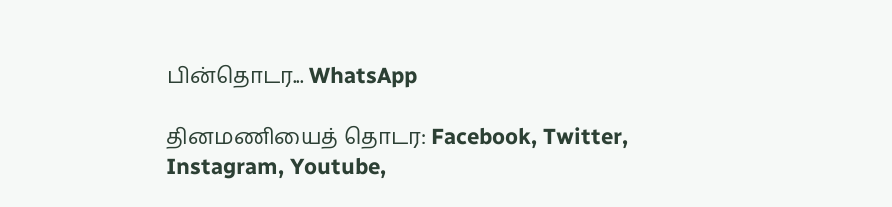பின்தொடர... WhatsApp

தினமணியைத் தொடர: Facebook, Twitter, Instagram, Youtube,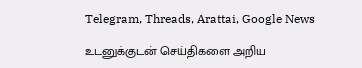Telegram, Threads, Arattai, Google News

உடனுக்குடன் செய்திகளை அறிய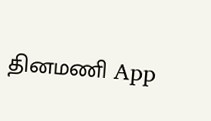தினமணி App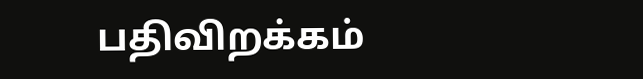பதிவிறக்கம்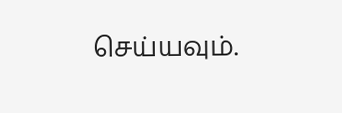செய்யவும்.